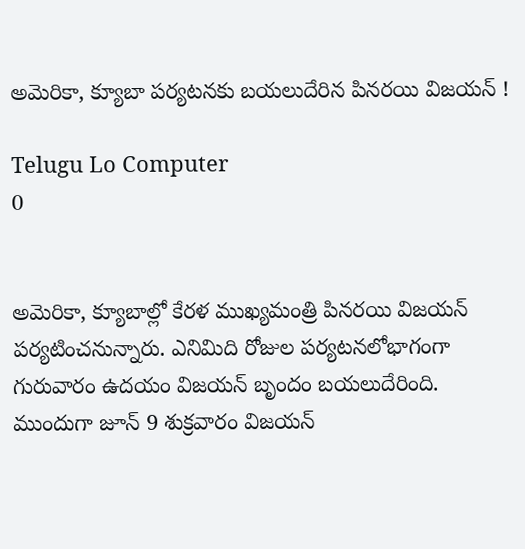అమెరికా, క్యూబా పర్యటనకు బయలుదేరిన పినరయి విజయన్‌ !

Telugu Lo Computer
0


అమెరికా, క్యూబాల్లో కేరళ ముఖ్యమంత్రి పినరయి విజయన్‌ పర్యటించనున్నారు. ఎనిమిది రోజుల పర్యటనలోభాగంగా గురువారం ఉదయం విజయన్‌ బృందం బయలుదేరింది. ముందుగా జూన్‌ 9 శుక్రవారం విజయన్‌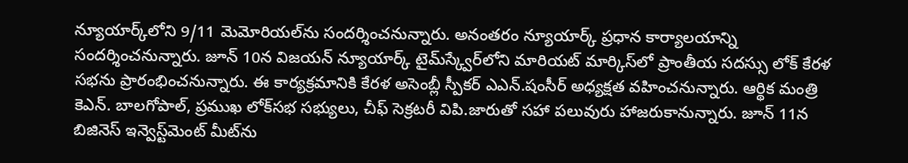న్యూయార్క్‌లోని 9/11 మెమోరియల్‌ను సందర్శించనున్నారు. అనంతరం న్యూయార్క్‌ ప్రధాన కార్యాలయాన్ని సందర్శించనున్నారు. జూన్‌ 10న విజయన్‌ న్యూయార్క్‌ టైమ్‌స్క్వేర్‌లోని మారియట్‌ మార్కిస్‌లో ప్రాంతీయ సదస్సు లోక్‌ కేరళ సభను ప్రారంభించనున్నారు. ఈ కార్యక్రమానికి కేరళ అసెంబ్లీ స్పీకర్‌ ఎఎన్‌.షంసీర్‌ అధ్యక్షత వహించనున్నారు. ఆర్థిక మంత్రి కెఎన్‌. బాలగోపాల్‌, ప్రముఖ లోక్‌సభ సభ్యులు, చీఫ్‌ సెక్రటరీ విపి.జారుతో సహా పలువురు హాజరుకానున్నారు. జూన్‌ 11న బిజినెస్‌ ఇన్వెస్ట్‌మెంట్‌ మీట్‌ను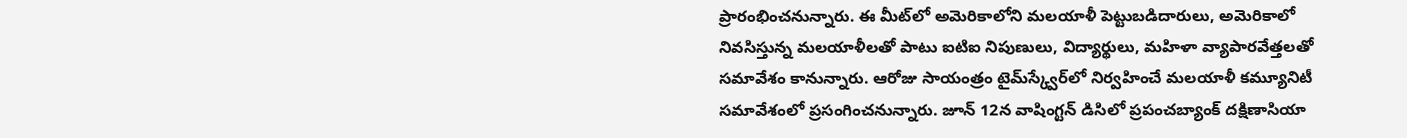ప్రారంభించనున్నారు. ఈ మీట్‌లో అమెరికాలోని మలయాళీ పెట్టుబడిదారులు, అమెరికాలో నివసిస్తున్న మలయాళీలతో పాటు ఐటిఐ నిపుణులు, విద్యార్థులు, మహిళా వ్యాపారవేత్తలతో సమావేశం కానున్నారు. ఆరోజు సాయంత్రం టైమ్‌స్క్వేర్‌లో నిర్వహించే మలయాళీ కమ్యూనిటీ సమావేశంలో ప్రసంగించనున్నారు. జూన్‌ 12న వాషింగ్టన్‌ డిసిలో ప్రపంచబ్యాంక్‌ దక్షిణాసియా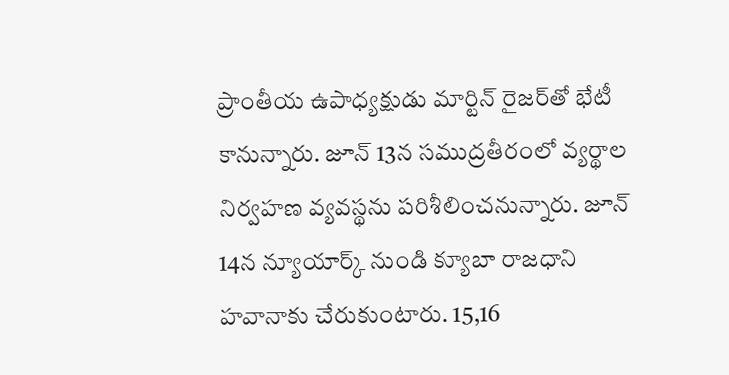ప్రాంతీయ ఉపాధ్యక్షుడు మార్టిన్‌ రైజర్‌తో భేటీ కానున్నారు. జూన్‌ 13న సముద్రతీరంలో వ్యర్థాల నిర్వహణ వ్యవస్థను పరిశీలించనున్నారు. జూన్‌ 14న న్యూయార్క్‌ నుండి క్యూబా రాజధాని హవానాకు చేరుకుంటారు. 15,16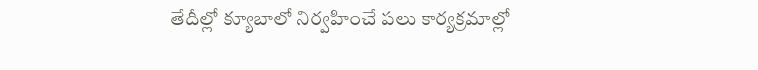తేదీల్లో క్యూబాలో నిర్వహించే పలు కార్యక్రమాల్లో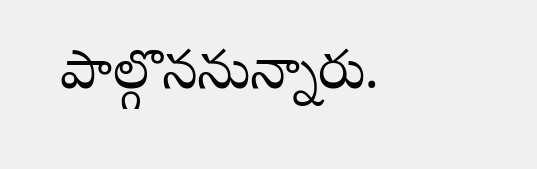పాల్గొననున్నారు.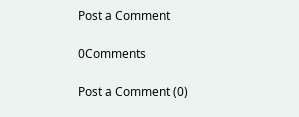Post a Comment

0Comments

Post a Comment (0)